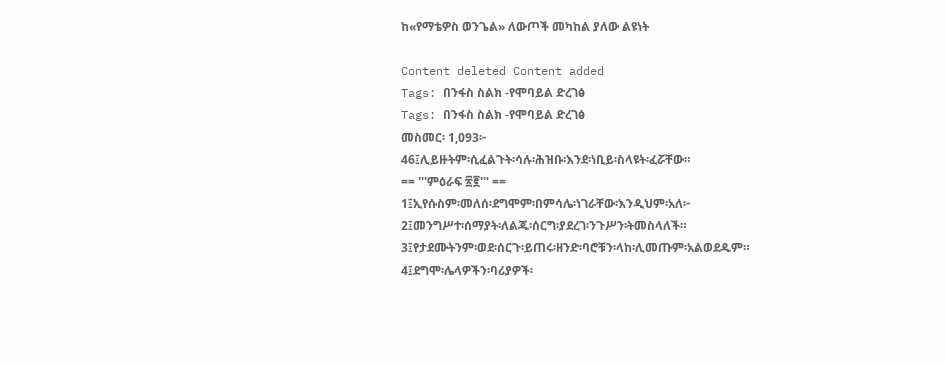ከ«የማቴዎስ ወንጌል» ለውጦች መካከል ያለው ልዩነት

Content deleted Content added
Tags: በንፋስ ስልክ -የሞባይል ድረገፅ
Tags: በንፋስ ስልክ -የሞባይል ድረገፅ
መስመር፡ 1,093፦
46፤ሊይዙትም፡ሲፈልጉት፡ሳሉ፡ሕዝቡ፡እንደ፡ነቢይ፡ስላዩት፡ፈሯቸው።
== '''ምዕራፍ ፳፪''' ==
1፤ኢየሱስም፡መለሰ፡ደግሞም፡በምሳሌ፡ነገራቸው፡እንዲህም፡አለ፦
2፤መንግሥተ፡ሰማያት፡ለልጁ፡ሰርግ፡ያደረገ፡ንጉሥን፡ትመስላለች።
3፤የታደሙትንም፡ወደ፡ሰርጉ፡ይጠሩ፡ዘንድ፡ባሮቹን፡ላከ፡ሊመጡም፡አልወደዱም።
4፤ደግሞ፡ሌላዎችን፡ባሪያዎች፡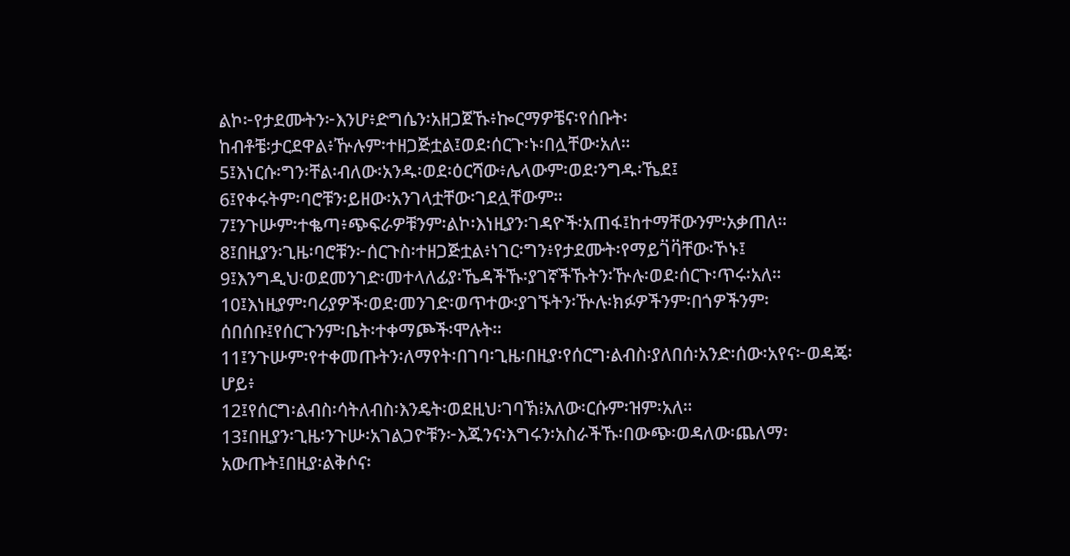ልኮ፦የታደሙትን፦እንሆ፥ድግሴን፡አዘጋጀኹ፥ኰርማዎቼና፡የሰቡት፡
ከብቶቼ፡ታርደዋል፥ዅሉም፡ተዘጋጅቷል፤ወደ፡ሰርጉ፡ኑ፡በሏቸው፡አለ።
5፤እነርሱ፡ግን፡ቸል፡ብለው፡አንዱ፡ወደ፡ዕርሻው፥ሌላውም፡ወደ፡ንግዱ፡ኼደ፤
6፤የቀሩትም፡ባሮቹን፡ይዘው፡አንገላቷቸው፡ገደሏቸውም።
7፤ንጉሡም፡ተቈጣ፥ጭፍራዎቹንም፡ልኮ፡እነዚያን፡ገዳዮች፡አጠፋ፤ከተማቸውንም፡አቃጠለ።
8፤በዚያን፡ጊዜ፡ባሮቹን፦ሰርጉስ፡ተዘጋጅቷል፥ነገር፡ግን፥የታደሙት፡የማይገ፟ባ፟ቸው፡ኾኑ፤
9፤እንግዲህ፡ወደመንገድ፡መተላለፊያ፡ኼዳችኹ፡ያገኛችኹትን፡ዅሉ፡ወደ፡ሰርጉ፡ጥሩ፡አለ።
10፤እነዚያም፡ባሪያዎች፡ወደ፡መንገድ፡ወጥተው፡ያገኙትን፡ዅሉ፡ክፉዎችንም፡በጎዎችንም፡
ሰበሰቡ፤የሰርጉንም፡ቤት፡ተቀማጮች፡ሞሉት።
11፤ንጉሡም፡የተቀመጡትን፡ለማየት፡በገባ፡ጊዜ፡በዚያ፡የሰርግ፡ልብስ፡ያለበሰ፡አንድ፡ሰው፡አየና፦ወዳጄ፡
ሆይ፥
12፤የሰርግ፡ልብስ፡ሳትለብስ፡እንዴት፡ወደዚህ፡ገባኽ፧አለው፡ርሱም፡ዝም፡አለ።
13፤በዚያን፡ጊዜ፡ንጉሡ፡አገልጋዮቹን፦እጁንና፡እግሩን፡አስራችኹ፡በውጭ፡ወዳለው፡ጨለማ፡
አውጡት፤በዚያ፡ልቅሶና፡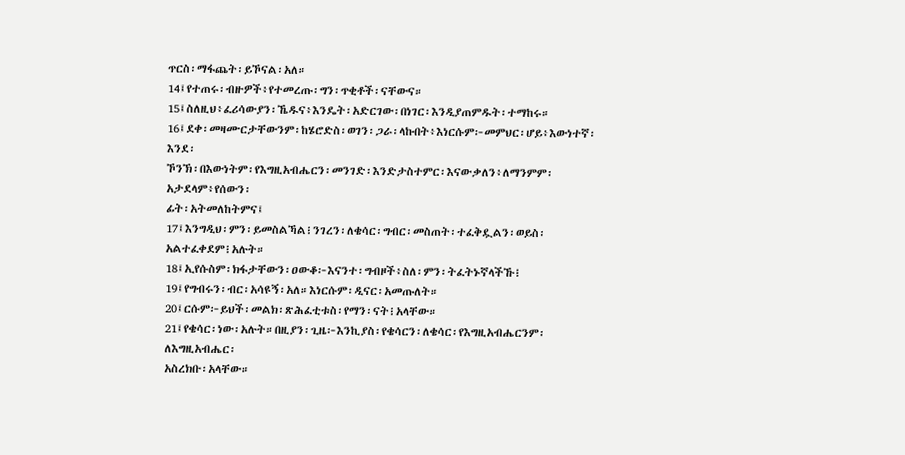ጥርስ፡ማፋጨት፡ይኾናል፡አለ።
14፤የተጠሩ፡ብዙዎች፥የተመረጡ፡ግን፡ጥቂቶች፡ናቸውና።
15፤ስለዚህ፥ፈሪሳውያን፡ኼዱና፥እንዴት፡አድርገው፡በነገር፡እንዲያጠምዱት፡ተማከሩ።
16፤ደቀ፡መዛሙርታቸውንም፡ከሄሮድስ፡ወገን፡ጋራ፡ላኩበት፥እነርሱም፦መምህር፡ሆይ፥እውነተኛ፡እንደ፡
ኾንኽ፡በእውነትም፡የእግዚአብሔርን፡መንገድ፡እንድታስተምር፡እናውቃለን፥ለማንምም፡አታደላም፥የሰውን፡
ፊት፡አትመለከትምና፤
17፤እንግዲህ፡ምን፡ይመስልኻል፧ንገረን፡ለቄሳር፡ግብር፡መስጠት፡ተፈቅዷልን፡ወይስ፡አልተፈቀደም፧አሉት።
18፤ኢየሱስም፡ክፋታቸውን፡ዐውቆ፦እናንተ፡ግብዞች፥ስለ፡ምን፡ትፈትኑኛላችኹ፧
19፤የግብሩን፡ብር፡አሳዩኝ፡አለ።እነርሱም፡ዲናር፡አመጡለት።
20፤ርሱም፦ይህች፡መልክ፡ጽሕፈቲቱስ፡የማን፡ናት፧አላቸው።
21፤የቄሳር፡ነው፡አሉት።በዚያን፡ጊዜ፦እንኪያስ፡የቄሳርን፡ለቄሳር፡የእግዚአብሔርንም፡ለእግዚአብሔር፡
አስረክቡ፡አላቸው።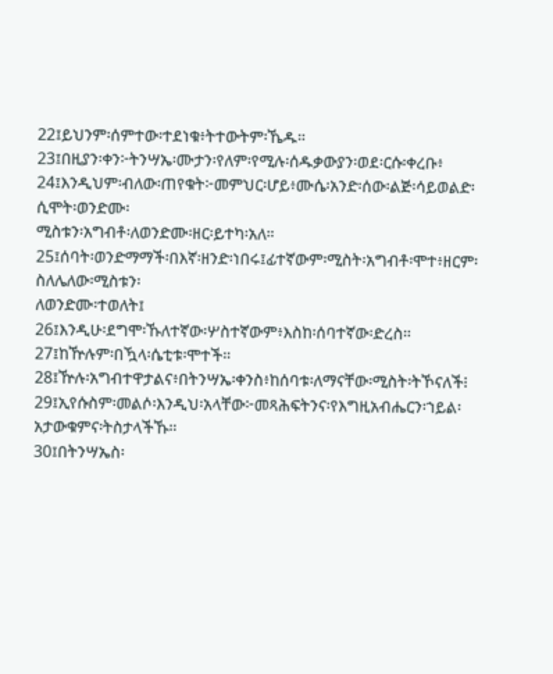22፤ይህንም፡ሰምተው፡ተደነቁ፥ትተውትም፡ኼዱ።
23፤በዚያን፡ቀን፦ትንሣኤ፡ሙታን፡የለም፡የሚሉ፡ሰዱቃውያን፡ወደ፡ርሱ፡ቀረቡ፥
24፤እንዲህም፡ብለው፡ጠየቁት፦መምህር፡ሆይ፥ሙሴ፡አንድ፡ሰው፡ልጅ፡ሳይወልድ፡ሲሞት፡ወንድሙ፡
ሚስቱን፡አግብቶ፡ለወንድሙ፡ዘር፡ይተካ፡አለ።
25፤ሰባት፡ወንድማማች፡በእኛ፡ዘንድ፡ነበሩ፤ፊተኛውም፡ሚስት፡አግብቶ፡ሞተ፥ዘርም፡ስለሌለው፡ሚስቱን፡
ለወንድሙ፡ተወለት፤
26፤እንዲሁ፡ደግሞ፡ኹለተኛው፡ሦስተኛውም፥እስከ፡ሰባተኛው፡ድረስ።
27፤ከዅሉም፡በዃላ፡ሴቲቱ፡ሞተች።
28፤ዅሉ፡አግብተዋታልና፥በትንሣኤ፡ቀንስ፥ከሰባቱ፡ለማናቸው፡ሚስት፡ትኾናለች፧
29፤ኢየሱስም፡መልሶ፡እንዲህ፡አላቸው፦መጻሕፍትንና፡የእግዚአብሔርን፡ኀይል፡አታውቁምና፡ትስታላችኹ።
30፤በትንሣኤስ፡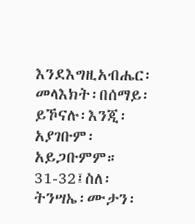እንደእግዚአብሔር፡መላእክት፡በሰማይ፡ይኾናሉ፡እንጂ፡አያገቡም፡አይጋቡምም።
31-32፤ስለ፡ትንሣኤ፡ሙታን፡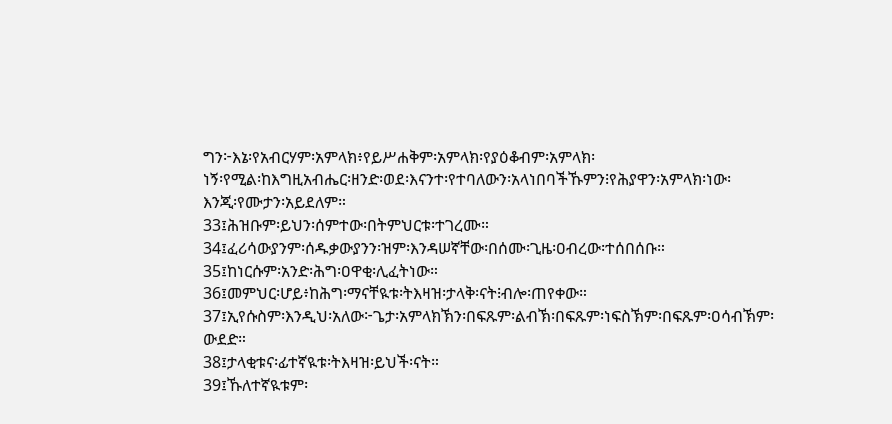ግን፦እኔ፡የአብርሃም፡አምላክ፥የይሥሐቅም፡አምላክ፡የያዕቆብም፡አምላክ፡
ነኝ፡የሚል፡ከእግዚአብሔር፡ዘንድ፡ወደ፡እናንተ፡የተባለውን፡አላነበባችኹምን፧የሕያዋን፡አምላክ፡ነው፡
እንጂ፡የሙታን፡አይደለም።
33፤ሕዝቡም፡ይህን፡ሰምተው፡በትምህርቱ፡ተገረሙ።
34፤ፈሪሳውያንም፡ሰዱቃውያንን፡ዝም፡እንዳሠኛቸው፡በሰሙ፡ጊዜ፡ዐብረው፡ተሰበሰቡ።
35፤ከነርሱም፡አንድ፡ሕግ፡ዐዋቂ፡ሊፈትነው።
36፤መምህር፡ሆይ፥ከሕግ፡ማናቸዪቱ፡ትእዛዝ፡ታላቅ፡ናት፧ብሎ፡ጠየቀው።
37፤ኢየሱስም፡እንዲህ፡አለው፦ጌታ፡አምላክኽን፡በፍጹም፡ልብኽ፡በፍጹም፡ነፍስኽም፡በፍጹም፡ዐሳብኽም፡
ውደድ።
38፤ታላቂቱና፡ፊተኛዪቱ፡ትእዛዝ፡ይህች፡ናት።
39፤ኹለተኛዪቱም፡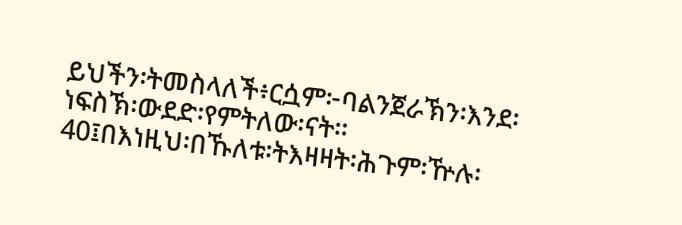ይህችን፡ትመስላለች፥ርሷም፦ባልንጀራኽን፡እንደ፡ነፍስኽ፡ውደድ፡የምትለው፡ናት።
40፤በእነዚህ፡በኹለቱ፡ትእዛዛት፡ሕጉም፡ዅሉ፡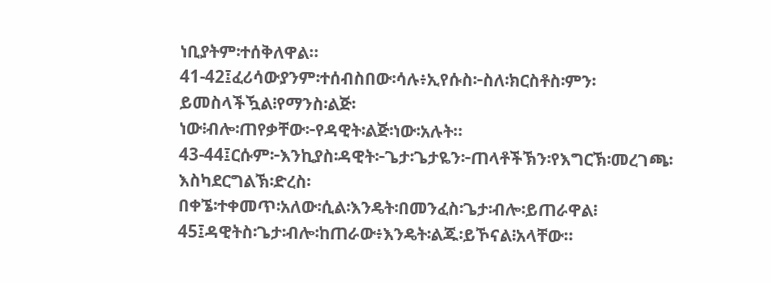ነቢያትም፡ተሰቅለዋል።
41-42፤ፈሪሳውያንም፡ተሰብስበው፡ሳሉ፥ኢየሱስ፦ስለ፡ክርስቶስ፡ምን፡ይመስላችዃል፧የማንስ፡ልጅ፡
ነው፧ብሎ፡ጠየቃቸው፦የዳዊት፡ልጅ፡ነው፡አሉት።
43-44፤ርሱም፦እንኪያስ፡ዳዊት፦ጌታ፡ጌታዬን፦ጠላቶችኽን፡የእግርኽ፡መረገጫ፡እስካደርግልኽ፡ድረስ፡
በቀኜ፡ተቀመጥ፡አለው፡ሲል፡እንዴት፡በመንፈስ፡ጌታ፡ብሎ፡ይጠራዋል፧
45፤ዳዊትስ፡ጌታ፡ብሎ፡ከጠራው፥እንዴት፡ልጁ፡ይኾናል፧አላቸው።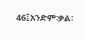46፤አንድም፡ቃል፡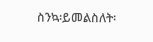ስንኳ፡ይመልስለት፡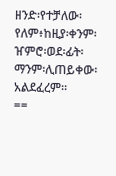ዘንድ፡የተቻለው፡የለም፥ከዚያ፡ቀንም፡ዠምሮ፡ወደ፡ፊት፡ማንም፡ሊጠይቀው፡አልደፈረም።
==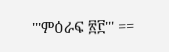'''ምዕራፍ ፳፫''' ==